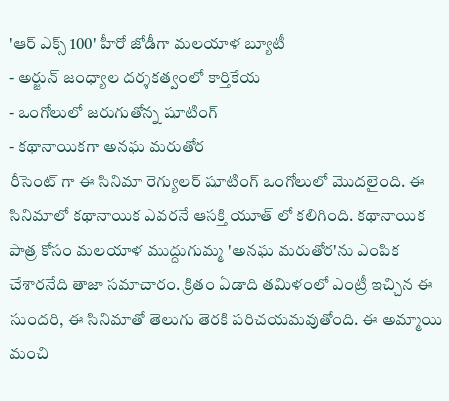'ఆర్ ఎక్స్ 100' హీరో జోడీగా మలయాళ బ్యూటీ
- అర్జున్ జంధ్యాల దర్శకత్వంలో కార్తికేయ
- ఒంగోలులో జరుగుతోన్న షూటింగ్
- కథానాయికగా అనఘ మరుతోర
రీసెంట్ గా ఈ సినిమా రెగ్యులర్ షూటింగ్ ఒంగోలులో మొదలైంది. ఈ సినిమాలో కథానాయిక ఎవరనే ఆసక్తి యూత్ లో కలిగింది. కథానాయిక పాత్ర కోసం మలయాళ ముద్దుగుమ్మ 'అనఘ మరుతోర'ను ఎంపిక చేశారనేది తాజా సమాచారం. క్రితం ఏడాది తమిళంలో ఎంట్రీ ఇచ్చిన ఈ సుందరి, ఈ సినిమాతో తెలుగు తెరకి పరిచయమవుతోంది. ఈ అమ్మాయి మంచి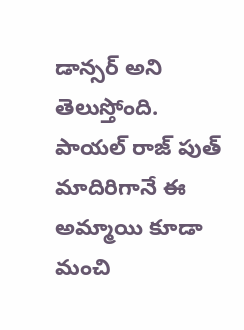డాన్సర్ అని తెలుస్తోంది. పాయల్ రాజ్ పుత్ మాదిరిగానే ఈ అమ్మాయి కూడా మంచి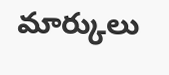మార్కులు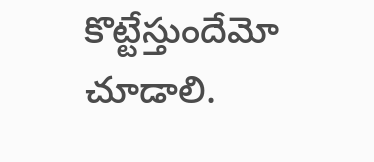కొట్టేస్తుందేమో చూడాలి.